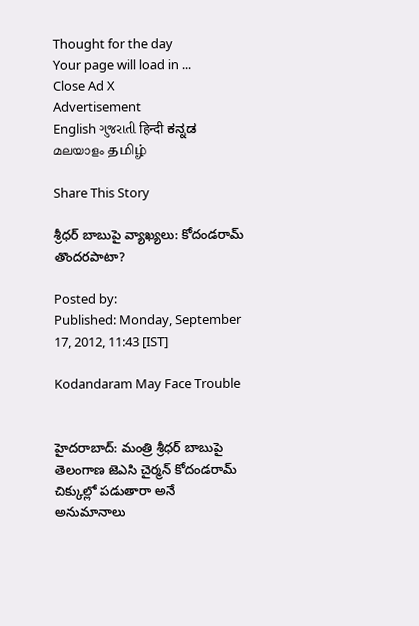Thought for the day
Your page will load in ...
Close Ad X
Advertisement
English ગુજરાતી हिन्दी ಕನ್ನಡ മലയാളം தமிழ்

Share This Story

శ్రీధర్ బాబుపై వ్యాఖ్యలు: కోదండరామ్ తొందరపాటా?

Posted by:
Published: Monday, September 17, 2012, 11:43 [IST]

Kodandaram May Face Trouble


హైదరాబాద్: మంత్రి శ్రీధర్ బాబుపై తెలంగాణ జెఎసి చైర్మన్ కోదండరామ్ చిక్కుల్లో పడుతారా అనే అనుమానాలు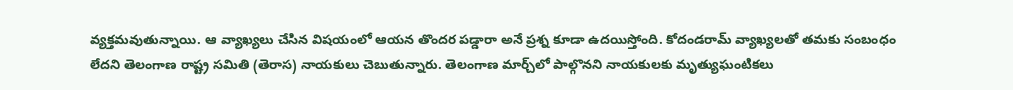వ్యక్తమవుతున్నాయి. ఆ వ్యాఖ్యలు చేసిన విషయంలో ఆయన తొందర పడ్డారా అనే ప్రశ్న కూడా ఉదయిస్తోంది. కోదండరామ్ వ్యాఖ్యలతో తమకు సంబంధం లేదని తెలంగాణ రాష్ట్ర సమితి (తెరాస) నాయకులు చెబుతున్నారు. తెలంగాణ మార్చ్‌లో పాల్గొనని నాయకులకు మృత్యుఘంటికలు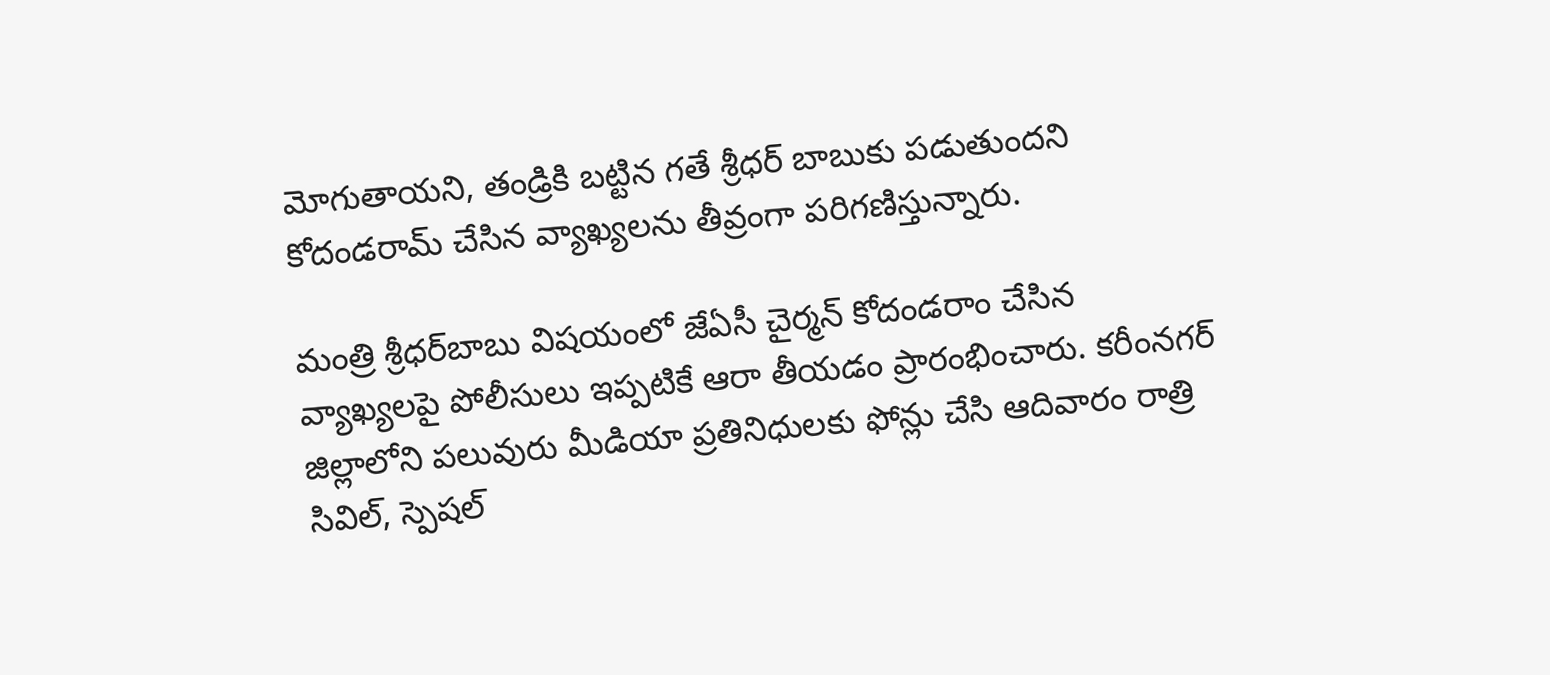మోగుతాయని, తండ్రికి బట్టిన గతే శ్రీధర్ బాబుకు పడుతుందని కోదండరామ్ చేసిన వ్యాఖ్యలను తీవ్రంగా పరిగణిస్తున్నారు.

మంత్రి శ్రీధర్‌బాబు విషయంలో జేఏసీ చైర్మన్ కోదండరాం చేసిన వ్యాఖ్యలపై పోలీసులు ఇప్పటికే ఆరా తీయడం ప్రారంభించారు. కరీంనగర్ జిల్లాలోని పలువురు మీడియా ప్రతినిధులకు ఫోన్లు చేసి ఆదివారం రాత్రి సివిల్, స్పెషల్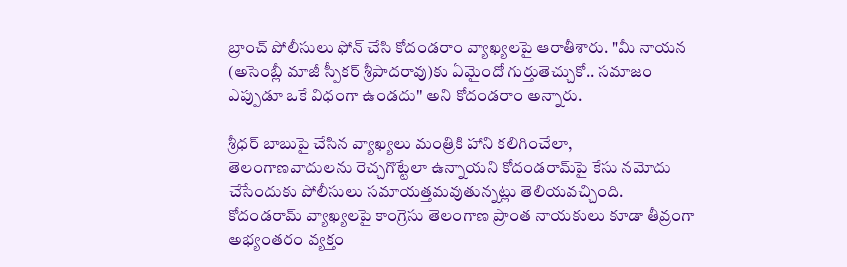బ్రాంచ్ పోలీసులు ఫోన్ చేసి కోదండరాం వ్యాఖ్యలపై ఆరాతీశారు. "మీ నాయన (అసెంబ్లీ మాజీ స్పీకర్ శ్రీపాదరావు)కు ఏమైందో గుర్తుతెచ్చుకో.. సమాజం ఎప్పుడూ ఒకే విధంగా ఉండదు'' అని కోదండరాం అన్నారు.

శ్రీధర్ బాబుపై చేసిన వ్యాఖ్యలు మంత్రికి హాని కలిగించేలా, తెలంగాణవాదులను రెచ్చగొట్టేలా ఉన్నాయని కోదండరామ్‌పై కేసు నమోదు చేసేందుకు పోలీసులు సమాయత్తమవుతున్నట్లు తెలియవచ్చింది. కోదండరామ్ వ్యాఖ్యలపై కాంగ్రెసు తెలంగాణ ప్రాంత నాయకులు కూడా తీవ్రంగా అభ్యంతరం వ్యక్తం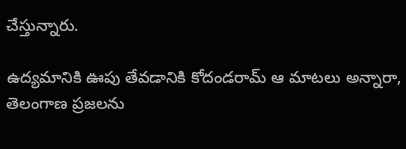చేస్తున్నారు.

ఉద్యమానికి ఊపు తేవడానికి కోదండరామ్ ఆ మాటలు అన్నారా, తెలంగాణ ప్రజలను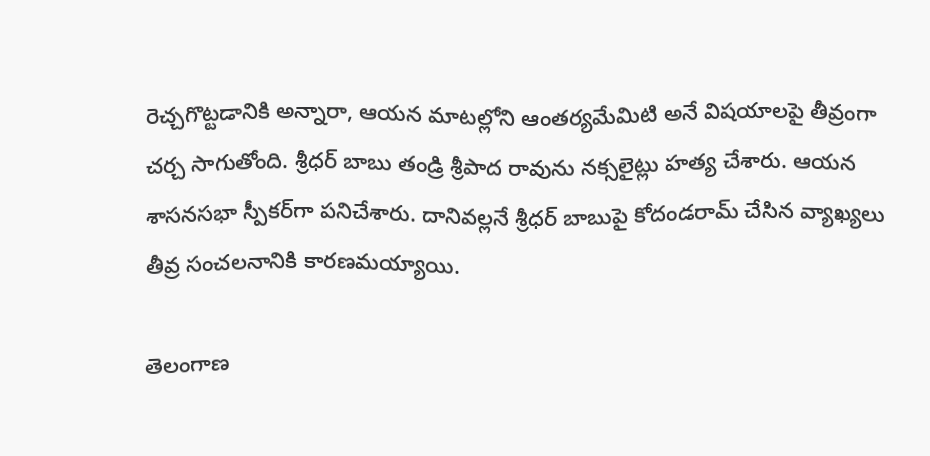రెచ్చగొట్టడానికి అన్నారా, ఆయన మాటల్లోని ఆంతర్యమేమిటి అనే విషయాలపై తీవ్రంగా చర్చ సాగుతోంది. శ్రీధర్ బాబు తండ్రి శ్రీపాద రావును నక్సలైట్లు హత్య చేశారు. ఆయన శాసనసభా స్పీకర్‌గా పనిచేశారు. దానివల్లనే శ్రీధర్ బాబుపై కోదండరామ్ చేసిన వ్యాఖ్యలు తీవ్ర సంచలనానికి కారణమయ్యాయి.

తెలంగాణ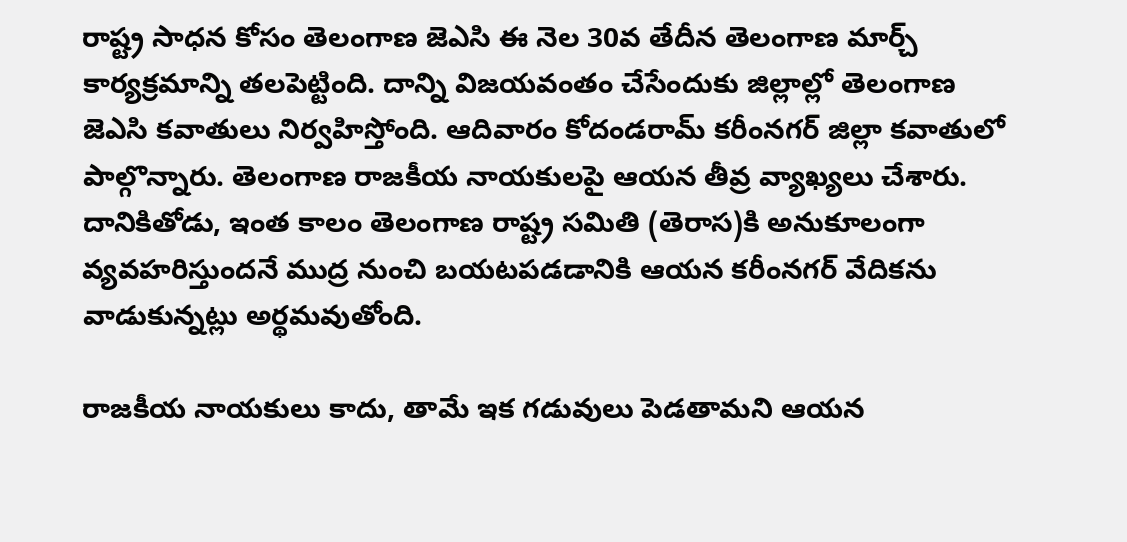రాష్ట్ర సాధన కోసం తెలంగాణ జెఎసి ఈ నెల 30వ తేదీన తెలంగాణ మార్చ్ కార్యక్రమాన్ని తలపెట్టింది. దాన్ని విజయవంతం చేసేందుకు జిల్లాల్లో తెలంగాణ జెఎసి కవాతులు నిర్వహిస్తోంది. ఆదివారం కోదండరామ్ కరీంనగర్ జిల్లా కవాతులో పాల్గొన్నారు. తెలంగాణ రాజకీయ నాయకులపై ఆయన తీవ్ర వ్యాఖ్యలు చేశారు. దానికితోడు, ఇంత కాలం తెలంగాణ రాష్ట్ర సమితి (తెరాస)కి అనుకూలంగా వ్యవహరిస్తుందనే ముద్ర నుంచి బయటపడడానికి ఆయన కరీంనగర్ వేదికను వాడుకున్నట్లు అర్థమవుతోంది.

రాజకీయ నాయకులు కాదు, తామే ఇక గడువులు పెడతామని ఆయన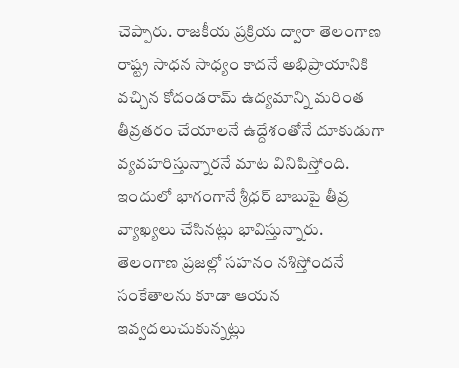చెప్పారు. రాజకీయ ప్రక్రియ ద్వారా తెలంగాణ రాష్ట్ర సాధన సాధ్యం కాదనే అభిప్రాయానికి వచ్చిన కోదండరామ్ ఉద్యమాన్ని మరింత తీవ్రతరం చేయాలనే ఉద్దేశంతోనే దూకుడుగా వ్యవహరిస్తున్నారనే మాట వినిపిస్తోంది. ఇందులో భాగంగానే శ్రీధర్ బాబుపై తీవ్ర వ్యాఖ్యలు చేసినట్లు భావిస్తున్నారు. తెలంగాణ ప్రజల్లో సహనం నశిస్తోందనే సంకేతాలను కూడా ఆయన ఇవ్వదలుచుకున్నట్లు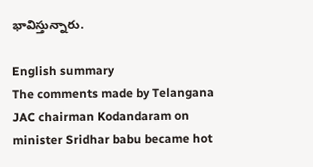భావిస్తున్నారు.

English summary
The comments made by Telangana JAC chairman Kodandaram on minister Sridhar babu became hot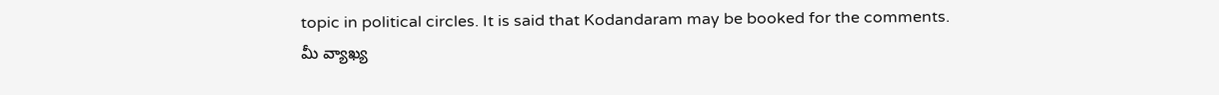topic in political circles. It is said that Kodandaram may be booked for the comments.
మీ వ్యాఖ్య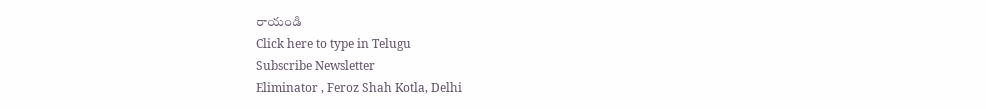రాయండి
Click here to type in Telugu
Subscribe Newsletter
Eliminator , Feroz Shah Kotla, Delhi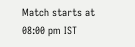Match starts at 08:00 pm IST